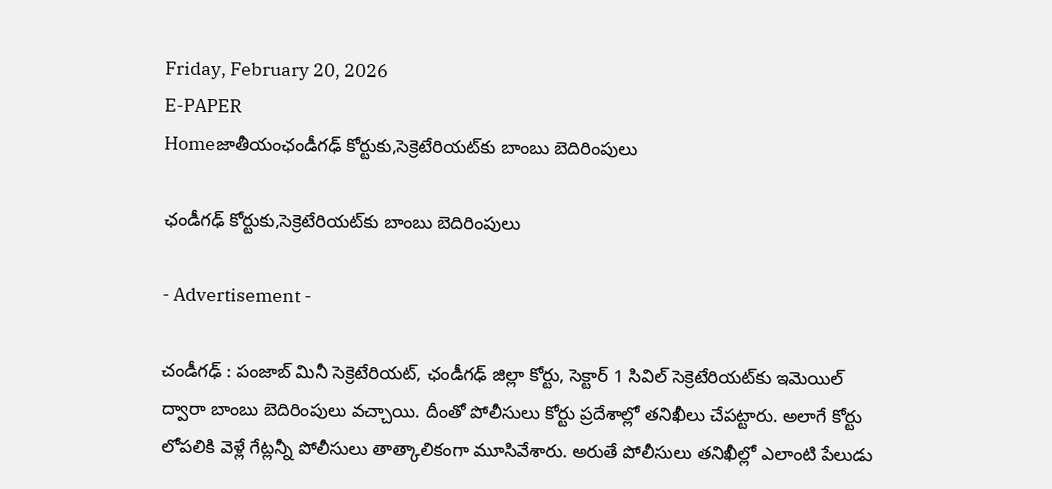Friday, February 20, 2026
E-PAPER
Homeజాతీయంఛండీగఢ్‌ కోర్టుకు,సెక్రెటేరియట్‌కు బాంబు బెదిరింపులు

ఛండీగఢ్‌ కోర్టుకు,సెక్రెటేరియట్‌కు బాంబు బెదిరింపులు

- Advertisement -

చండీగఢ్‌ : పంజాబ్‌ మినీ సెక్రెటేరియట్‌, ఛండీగఢ్‌ జిల్లా కోర్టు, సెక్టార్‌ 1 సివిల్‌ సెక్రెటేరియట్‌కు ఇమెయిల్‌ ద్వారా బాంబు బెదిరింపులు వచ్చాయి. దీంతో పోలీసులు కోర్టు ప్రదేశాల్లో తనిఖీలు చేపట్టారు. అలాగే కోర్టు లోపలికి వెళ్లే గేట్లన్నీ పోలీసులు తాత్కాలికంగా మూసివేశారు. అరుతే పోలీసులు తనిఖీల్లో ఎలాంటి పేలుడు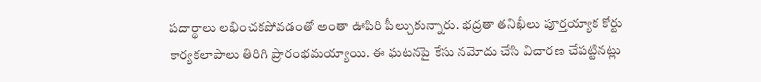పదార్థాలు లభించకపోవడంతో అంతా ఊపిరి పీల్చుకున్నారు. భద్రతా తనిఖీలు పూర్తయ్యాక కోర్టు కార్యకలాపాలు తిరిగి ప్రారంభమయ్యాయి. ఈ ఘటనపై కేసు నమోదు చేసి విచారణ చేపట్టినట్లు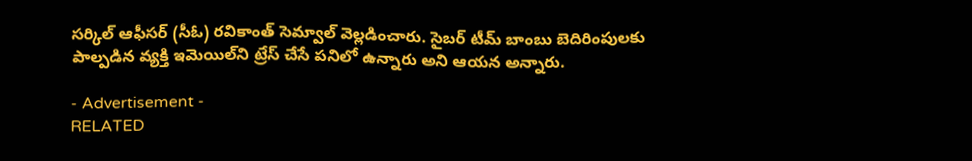సర్కిల్‌ ఆఫీసర్‌ (సీఓ) రవికాంత్‌ సెమ్వాల్‌ వెల్లడించారు. సైబర్‌ టీమ్‌ బాంబు బెదిరింపులకు పాల్పడిన వ్యక్తి ఇమెయిల్‌ని ట్రేస్‌ చేసే పనిలో ఉన్నారు అని ఆయన అన్నారు.

- Advertisement -
RELATED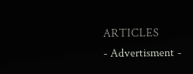ARTICLES
- Advertisment -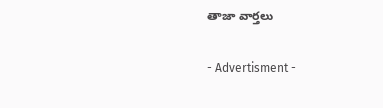తాజా వార్తలు

- Advertisment -